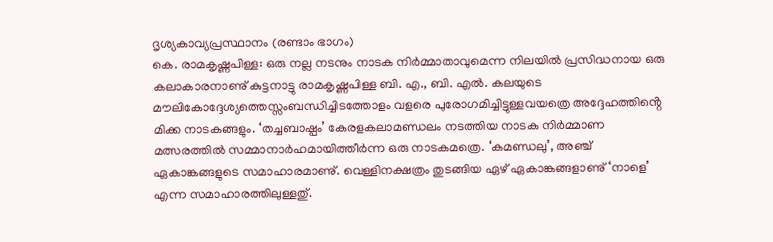ദൃശ്യകാവ്യപ്രസ്ഥാനം (രണ്ടാം ഭാഗം)
കെ. രാമകൃഷ്ണപിള്ള: ഒരു നല്ല നടനും നാടക നിർമ്മാതാവുമെന്ന നിലയിൽ പ്രസിദ്ധനായ ഒരു കലാകാരനാണു് കുട്ടനാട്ടു രാമകൃഷ്ണപിള്ള ബി. എ., ബി. എൽ. കലയുടെ മൗലികോദ്ദേശ്യത്തെസ്സംബന്ധിച്ചിടത്തോളം വളരെ പുരോഗമിച്ചിട്ടുള്ളവയത്രെ അദ്ദേഹത്തിൻ്റെ മിക്ക നാടകങ്ങളും. ‘തച്ചബാഷ്പം’ കേരളകലാമണ്ഡലം നടത്തിയ നാടക നിർമ്മാണ മത്സരത്തിൽ സമ്മാനാർഹമായിത്തീർന്ന ഒരു നാടകമത്രെ. ‘കമണ്ഡലു’, അഞ്ച് ഏകാങ്കങ്ങളുടെ സമാഹാരമാണു്. വെള്ളിനക്ഷത്രം തുടങ്ങിയ ഏഴ് ഏകാങ്കങ്ങളാണു് ‘നാളെ’ എന്ന സമാഹാരത്തിലുള്ളതു്.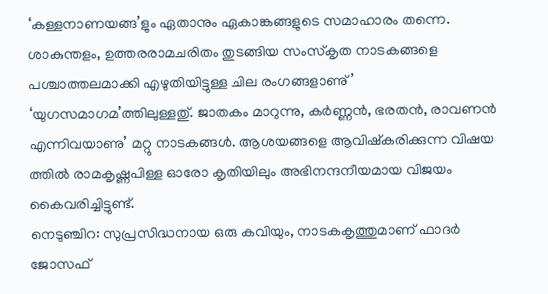‘കള്ളനാണയങ്ങ’ളും ഏതാനും ഏകാങ്കങ്ങളുടെ സമാഹാരം തന്നെ. ശാകുന്തളം, ഉത്തരരാമചരിതം തുടങ്ങിയ സംസ്കൃത നാടകങ്ങളെ പശ്ചാത്തലമാക്കി എഴുതിയിട്ടുള്ള ചില രംഗങ്ങളാണു്’ ‘യുഗസമാഗമ’ത്തിലുള്ളതു്. ജാതകം മാറുന്നു, കർണ്ണൻ, ഭരതൻ, രാവണൻ എന്നിവയാണു’ മറ്റു നാടകങ്ങൾ. ആശയങ്ങളെ ആവിഷ്കരിക്കുന്ന വിഷയ ത്തിൽ രാമകൃഷ്ണപിള്ള ഓരോ കൃതിയിലും അഭിനന്ദനീയമായ വിജയം കൈവരിച്ചിട്ടുണ്ട്.
നെടുഞ്ചിറ: സുപ്രസിദ്ധനായ ഒരു കവിയും, നാടകകൃത്തുമാണ് ഫാദർ ജോസഫ്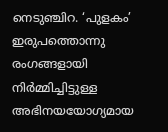നെടുഞ്ചിറ. ‘പുളകം’ ഇരുപത്തൊന്നു രംഗങ്ങളായി നിർമ്മിച്ചിട്ടുള്ള അഭിനയയോഗ്യമായ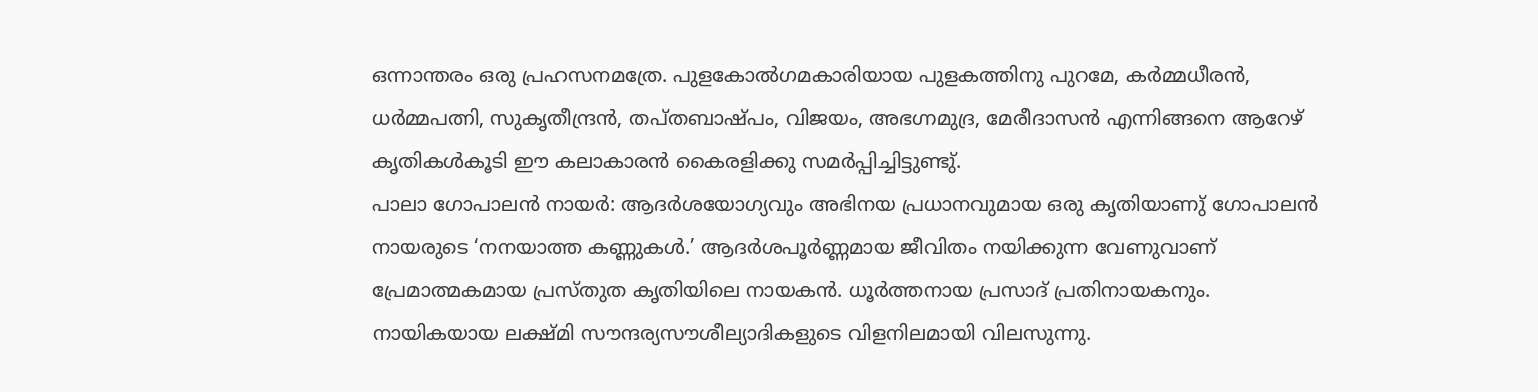ഒന്നാന്തരം ഒരു പ്രഹസനമത്രേ. പുളകോൽഗമകാരിയായ പുളകത്തിനു പുറമേ, കർമ്മധീരൻ, ധർമ്മപത്നി, സുകൃതീന്ദ്രൻ, തപ്തബാഷ്പം, വിജയം, അഭഗ്നമുദ്ര, മേരീദാസൻ എന്നിങ്ങനെ ആറേഴ് കൃതികൾകൂടി ഈ കലാകാരൻ കൈരളിക്കു സമർപ്പിച്ചിട്ടുണ്ടു്.
പാലാ ഗോപാലൻ നായർ: ആദർശയോഗ്യവും അഭിനയ പ്രധാനവുമായ ഒരു കൃതിയാണു് ഗോപാലൻ നായരുടെ ‘നനയാത്ത കണ്ണുകൾ.’ ആദർശപൂർണ്ണമായ ജീവിതം നയിക്കുന്ന വേണുവാണ് പ്രേമാത്മകമായ പ്രസ്തുത കൃതിയിലെ നായകൻ. ധൂർത്തനായ പ്രസാദ് പ്രതിനായകനും. നായികയായ ലക്ഷ്മി സൗന്ദര്യസൗശീല്യാദികളുടെ വിളനിലമായി വിലസുന്നു.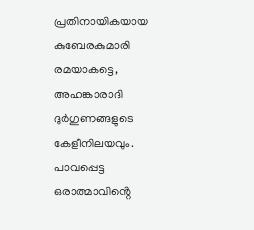പ്രതിനായികയായ കുബേരകുമാരി രമയാകട്ടെ, അഹങ്കാരാദി ദുർഗുണങ്ങളുടെ കേളീനിലയവും. പാവപ്പെട്ട ഒരാത്മാവിൻ്റെ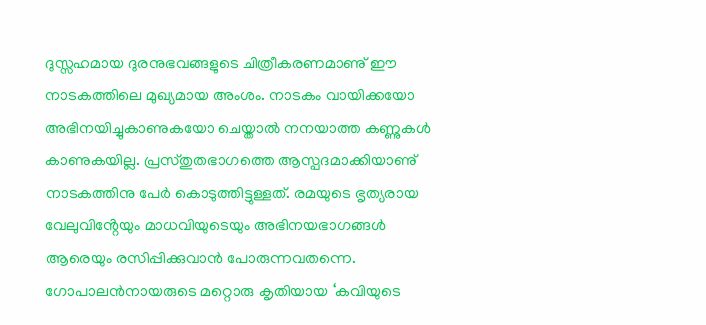ദുസ്സഹമായ ദുരനുഭവങ്ങളുടെ ചിത്രീകരണമാണു് ഈ നാടകത്തിലെ മുഖ്യമായ അംശം. നാടകം വായിക്കയോ അഭിനയിച്ചുകാണുകയോ ചെയ്താൽ നനയാത്ത കണ്ണുകൾ കാണുകയില്ല. പ്രസ്തുതഭാഗത്തെ ആസ്പദമാക്കിയാണു് നാടകത്തിനു പേർ കൊടുത്തിട്ടുള്ളത്. രമയുടെ ഭൃത്യരായ വേലുവിൻ്റേയും മാധവിയുടെയും അഭിനയഭാഗങ്ങൾ ആരെയും രസിപ്പിക്കുവാൻ പോരുന്നവതന്നെ. ഗോപാലൻനായരുടെ മറ്റൊരു കൃതിയായ ‘കവിയുടെ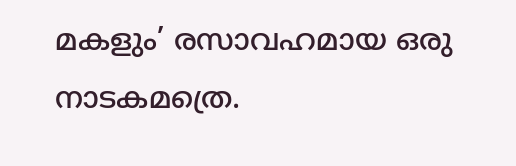മകളും’ രസാവഹമായ ഒരു നാടകമത്രെ.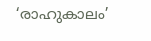‘രാഹുകാലം’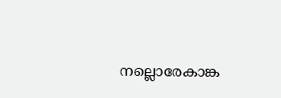നല്ലൊരേകാങ്ക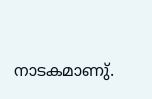നാടകമാണു്.